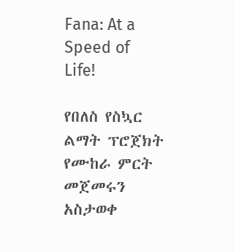Fana: At a Speed of Life!

የበለስ የስኳር ልማት ፕሮጀክት የሙከራ ምርት መጀመሩን አስታወቀ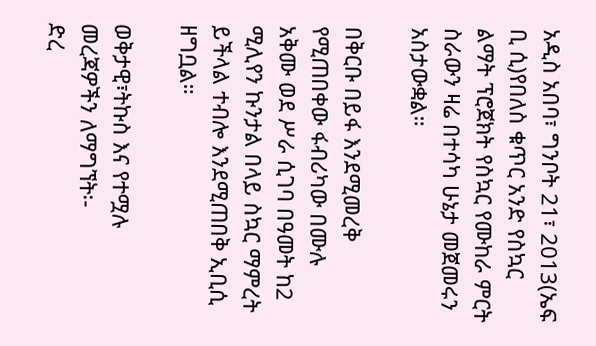አዲስ አበባ፣ ግንቦት 21፣ 2013(ኤፍ ቢ ሲ)የበለስ ቁጥር አንድ የስኳር ልማት ፕሮጀክት የስኳር የሙከራ ምርት ስራውን ዛሬ በተሳካ ሁኔታ መጀመሩን አስታውቋል።

በቅርቡ በይፋ እንደሚመረቅ የሚጠበቀው ፋብሪካው በሙሉ አቅሙ ወደ ሥራ ሲገባ በዓመት ከ2 ሚሊየን ኩንታል በላይ ስኳር ማምረት ይችላል ተብሎ እንደሚጠበቅ ኢቢሲ ዘግቧል።

ወቅታዊ፣ትኩስ እና የተሟሉ መረጃዎችን ለማግኘት፡-
ድረ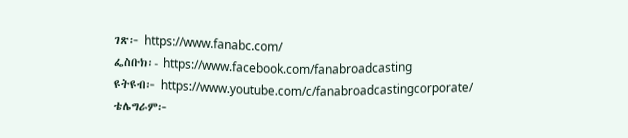ገጽ፦ https://www.fanabc.com/
ፌስቡክ፡- https://www.facebook.com/fanabroadcasting
ዩትዩብ፦ https://www.youtube.com/c/fanabroadcastingcorporate/
ቴሌግራም፦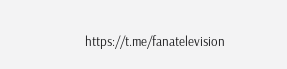https://t.me/fanatelevision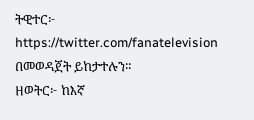ትዊተር፦ https://twitter.com/fanatelevision በመወዳጀት ይከታተሉን፡፡
ዘወትር፦ ከእኛ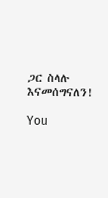ጋር ስላሉ እናመሰግናለን!

You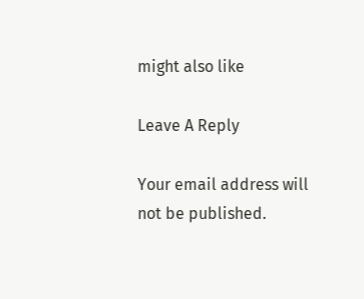might also like

Leave A Reply

Your email address will not be published.